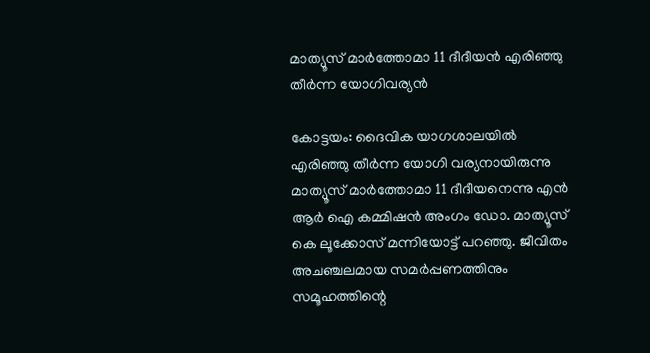മാത്യൂസ് മാര്‍ത്തോമാ 11 ദീദീയന്‍ എരിഞ്ഞു തീര്‍ന്ന യോഗിവര്യന്‍

കോട്ടയം: ദൈവിക യാഗശാലയില്‍ എരിഞ്ഞു തീര്‍ന്ന യോഗി വര്യനായിരുന്നു മാത്യൂസ് മാര്‍ത്തോമാ 11 ദീദീയനെന്നു എന്‍ ആര്‍ ഐ കമ്മിഷന്‍ അംഗം ഡോ. മാത്യൂസ് കെ ലൂക്കോസ് മന്നിയോട്ട് പറഞ്ഞു. ജീവിതം അചഞ്ചലമായ സമര്‍പ്പണത്തിനും സമൂഹത്തിന്റെ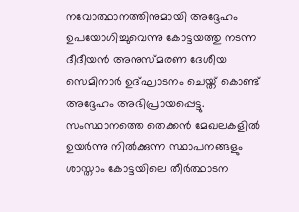നവോത്ഥാനത്തിനുമായി അദ്ദേഹം ഉപയോഗിച്ചുവെന്നു കോട്ടയത്തു നടന്ന ദീദീയന്‍ അനുസ്മരണ ദേശീയ സെമിനാര്‍ ഉദ്ഘാടനം ചെയ്ത് കൊണ്ട് അദ്ദേഹം അഭിപ്രായപ്പെട്ടു.
സംസ്ഥാനത്തെ തെക്കന്‍ മേഖലകളില്‍ ഉയര്‍ന്നു നില്‍ക്കുന്ന സ്ഥാപനങ്ങളും ശാസ്താം കോട്ടയിലെ തീര്‍ത്ഥാടന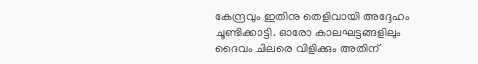കേന്ദ്രവും ഇതിനു തെളിവായി അദ്ദേഹം ചൂണ്ടിക്കാട്ടി. ഓരോ കാലഘട്ടങ്ങളിലും ദൈവം ചിലരെ വിളിക്കും അതിന്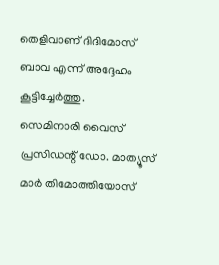തെളിവാണ് ദിദിമോസ് ബാവ എന്ന് അദ്ദേഹം കൂട്ടിച്ചേര്‍ത്തു.
സെമിനാരി വൈസ് പ്രസിഡന്റ് ഡോ. മാത്യൂസ് മാര്‍ തിമോത്തിയോസ്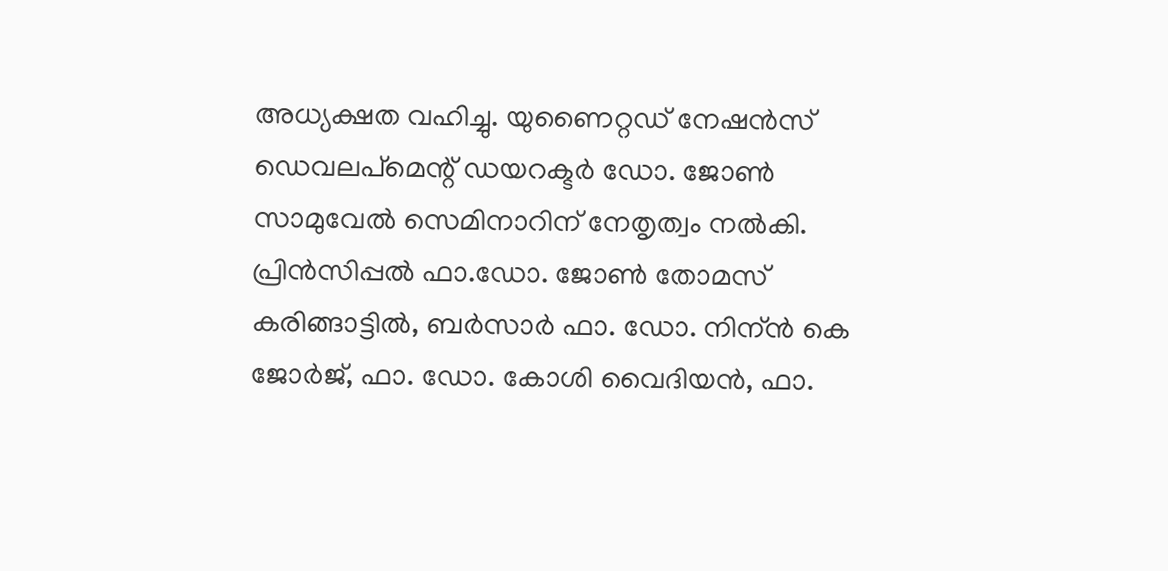അധ്യക്ഷത വഹിച്ചു. യുണൈറ്റഡ് നേഷന്‍സ് ഡെവലപ്‌മെന്റ് ഡയറക്ടര്‍ ഡോ. ജോണ്‍ സാമുവേല്‍ സെമിനാറിന് നേതൃത്വം നല്‍കി.
പ്രിന്‍സിപ്പല്‍ ഫാ.ഡോ. ജോണ്‍ തോമസ് കരിങ്ങാട്ടില്‍, ബര്‍സാര്‍ ഫാ. ഡോ. നിന്ന്‍ കെ ജോര്‍ജ്, ഫാ. ഡോ. കോശി വൈദിയന്‍, ഫാ.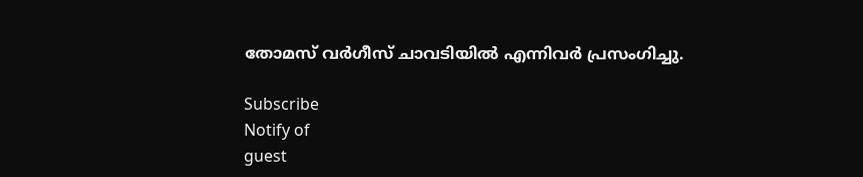തോമസ് വര്‍ഗീസ് ചാവടിയില്‍ എന്നിവര്‍ പ്രസംഗിച്ചു.

Subscribe
Notify of
guest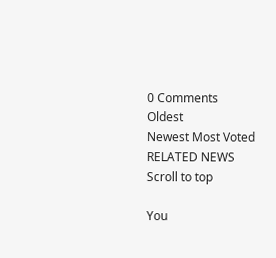0 Comments
Oldest
Newest Most Voted
RELATED NEWS
Scroll to top

You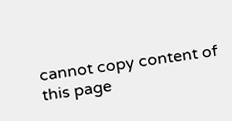cannot copy content of this page